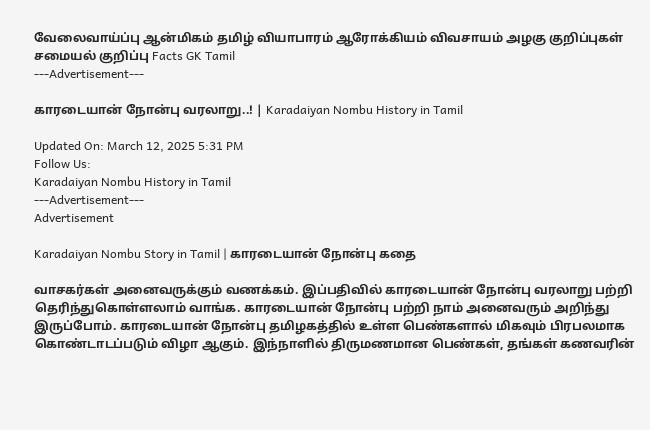வேலைவாய்ப்பு ஆன்மிகம் தமிழ் வியாபாரம் ஆரோக்கியம் விவசாயம் அழகு குறிப்புகள் சமையல் குறிப்பு Facts GK Tamil
---Advertisement---

காரடையான் நோன்பு வரலாறு..! | Karadaiyan Nombu History in Tamil

Updated On: March 12, 2025 5:31 PM
Follow Us:
Karadaiyan Nombu History in Tamil
---Advertisement---
Advertisement

Karadaiyan Nombu Story in Tamil | காரடையான் நோன்பு கதை

வாசகர்கள் அனைவருக்கும் வணக்கம். இப்பதிவில் காரடையான் நோன்பு வரலாறு பற்றி தெரிந்துகொள்ளலாம் வாங்க. காரடையான் நோன்பு பற்றி நாம் அனைவரும் அறிந்து இருப்போம். காரடையான் நோன்பு தமிழகத்தில் உள்ள பெண்களால் மிகவும் பிரபலமாக கொண்டாடப்படும் விழா ஆகும். இந்நாளில் திருமணமான பெண்கள், தங்கள் கணவரின்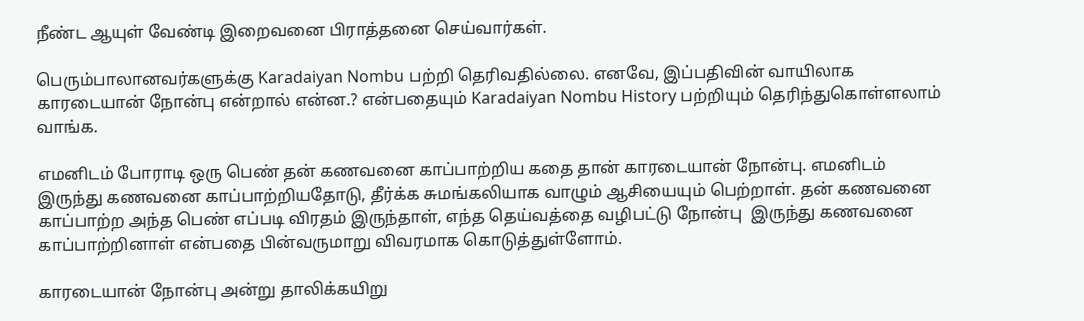நீண்ட ஆயுள் வேண்டி இறைவனை பிராத்தனை செய்வார்கள்.

பெரும்பாலானவர்களுக்கு Karadaiyan Nombu பற்றி தெரிவதில்லை. எனவே, இப்பதிவின் வாயிலாக காரடையான் நோன்பு என்றால் என்ன.? என்பதையும் Karadaiyan Nombu History பற்றியும் தெரிந்துகொள்ளலாம் வாங்க.

எமனிடம் போராடி ஒரு பெண் தன் கணவனை காப்பாற்றிய கதை தான் காரடையான் நோன்பு. எமனிடம் இருந்து கணவனை காப்பாற்றியதோடு, தீர்க்க சுமங்கலியாக வாழும் ஆசியையும் பெற்றாள். தன் கணவனை காப்பாற்ற அந்த பெண் எப்படி விரதம் இருந்தாள், எந்த தெய்வத்தை வழிபட்டு நோன்பு  இருந்து கணவனை காப்பாற்றினாள் என்பதை பின்வருமாறு விவரமாக கொடுத்துள்ளோம்.

காரடையான் நோன்பு அன்று தாலிக்கயிறு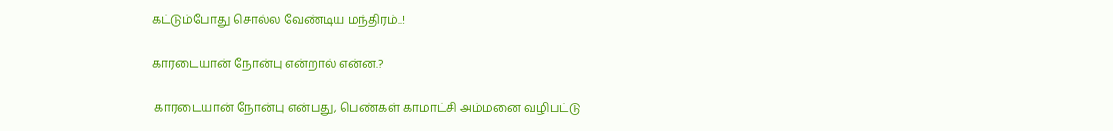கட்டும்போது சொல்ல வேண்டிய மந்திரம்..!

காரடையான் நோன்பு என்றால் என்ன.?

 காரடையான் நோன்பு என்பது, பெண்கள் காமாட்சி அம்மனை வழிபட்டு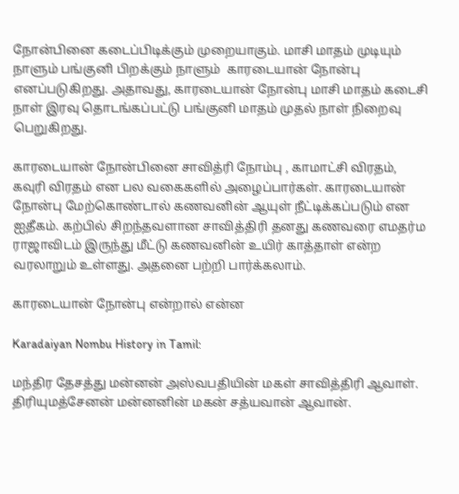நோன்பினை கடைப்பிடிக்கும் முறையாகும். மாசி மாதம் முடியும் நாளும் பங்குனி பிறக்கும் நாளும்  காரடையான் நோன்பு எனப்படுகிறது. அதாவது, காரடையான் நோன்பு மாசி மாதம் கடைசி நாள் இரவு தொடங்கப்பட்டு பங்குனி மாதம் முதல் நாள் நிறைவு பெறுகிறது.

காரடையான் நோன்பினை சாவித்ரி நோம்பு , காமாட்சி விரதம், கவுரி விரதம் என பல வகைகளில் அழைப்பார்கள். காரடையான் நோன்பு மேற்கொண்டால் கணவனின் ஆயுள் நீட்டிக்கப்படும் என ஐதீகம். கற்பில் சிறந்தவளான சாவித்திரி தனது கணவரை எமதர்ம ராஜாவிடம் இருந்து மீட்டு கணவனின் உயிர் காத்தாள் என்ற வரலாறும் உள்ளது. அதனை பற்றி பார்க்கலாம்.

காரடையான் நோன்பு என்றால் என்ன

Karadaiyan Nombu History in Tamil:

மந்திர தேசத்து மன்னன் அஸ்வபதியின் மகள் சாவித்திரி ஆவாள். திரியுமத்சேனன் மன்னனின் மகன் சத்யவான் ஆவான்.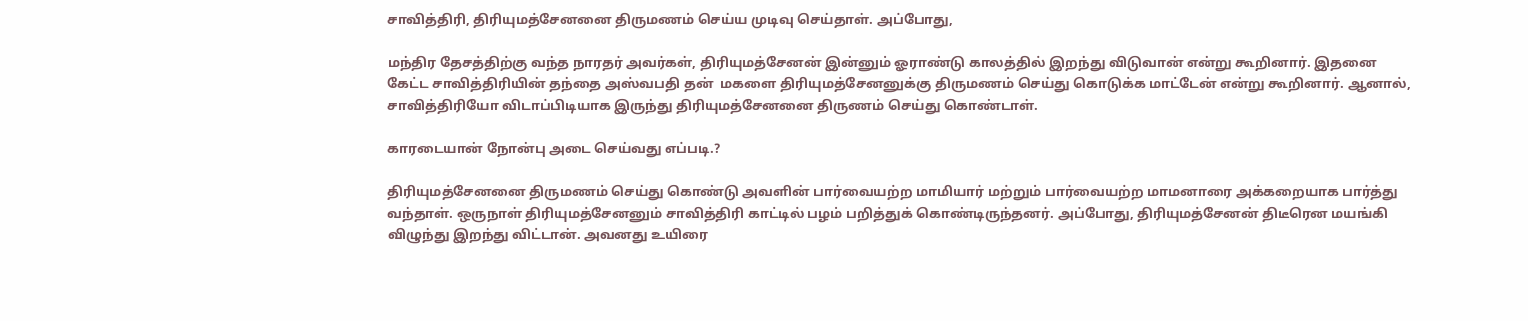சாவித்திரி, திரியுமத்சேனனை திருமணம் செய்ய முடிவு செய்தாள். அப்போது,

மந்திர தேசத்திற்கு வந்த நாரதர் அவர்கள், திரியுமத்சேனன் இன்னும் ஓராண்டு காலத்தில் இறந்து விடுவான் என்று கூறினார். இதனை கேட்ட சாவித்திரியின் தந்தை அஸ்வபதி தன்  மகளை திரியுமத்சேனனுக்கு திருமணம் செய்து கொடுக்க மாட்டேன் என்று கூறினார். ஆனால், சாவித்திரியோ விடாப்பிடியாக இருந்து திரியுமத்சேனனை திருணம் செய்து கொண்டாள்.

காரடையான் நோன்பு அடை செய்வது எப்படி.?

திரியுமத்சேனனை திருமணம் செய்து கொண்டு அவளின் பார்வையற்ற மாமியார் மற்றும் பார்வையற்ற மாமனாரை அக்கறையாக பார்த்து வந்தாள். ஒருநாள் திரியுமத்சேனனும் சாவித்திரி காட்டில் பழம் பறித்துக் கொண்டிருந்தனர். அப்போது, திரியுமத்சேனன் திடீரென மயங்கி விழுந்து இறந்து விட்டான். அவனது உயிரை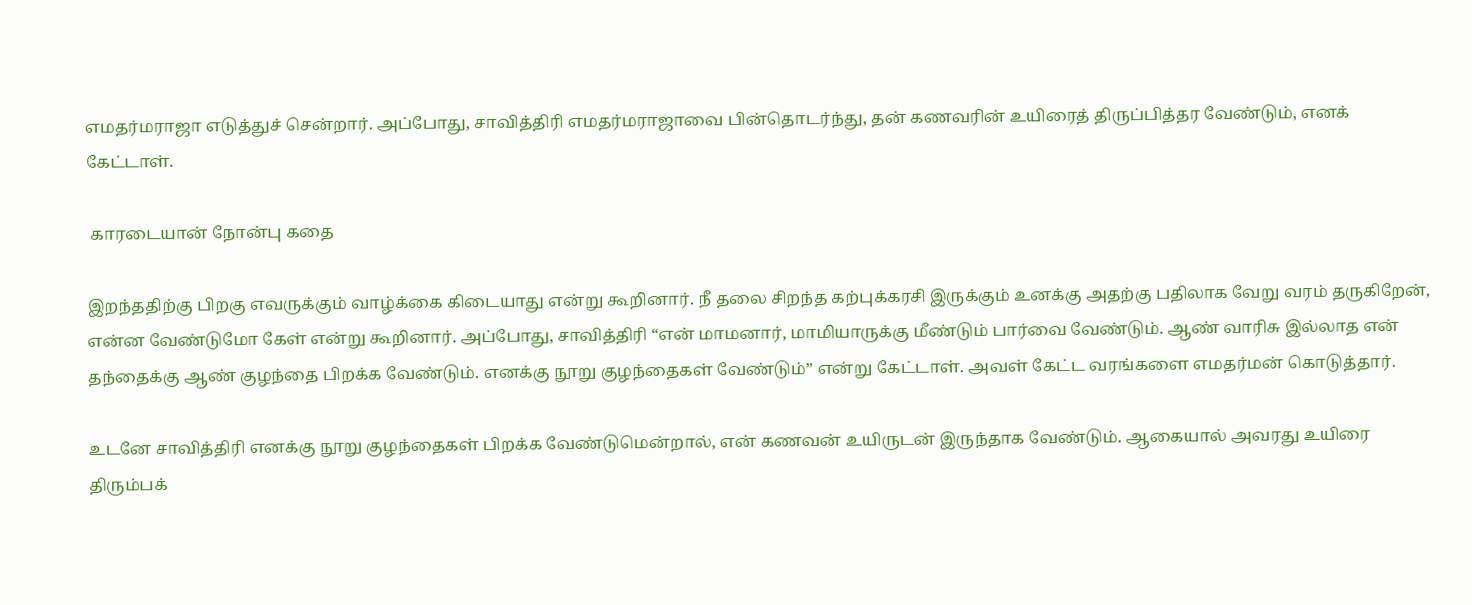எமதர்மராஜா எடுத்துச் சென்றார். அப்போது, சாவித்திரி எமதர்மராஜாவை பின்தொடர்ந்து, தன் கணவரின் உயிரைத் திருப்பித்தர வேண்டும், எனக் கேட்டாள்.

 காரடையான் நோன்பு கதை

இறந்ததிற்கு பிறகு எவருக்கும் வாழ்க்கை கிடையாது என்று கூறினார். நீ தலை சிறந்த கற்புக்கரசி இருக்கும் உனக்கு அதற்கு பதிலாக வேறு வரம் தருகிறேன், என்ன வேண்டுமோ கேள் என்று கூறினார். அப்போது, சாவித்திரி “என் மாமனார், மாமியாருக்கு மீண்டும் பார்வை வேண்டும். ஆண் வாரிசு இல்லாத என் தந்தைக்கு ஆண் குழந்தை பிறக்க வேண்டும். எனக்கு நூறு குழந்தைகள் வேண்டும்” என்று கேட்டாள். அவள் கேட்ட வரங்களை எமதர்மன் கொடுத்தார்.

உடனே சாவித்திரி எனக்கு நூறு குழந்தைகள் பிறக்க வேண்டுமென்றால், என் கணவன் உயிருடன் இருந்தாக வேண்டும். ஆகையால் அவரது உயிரை திரும்பக்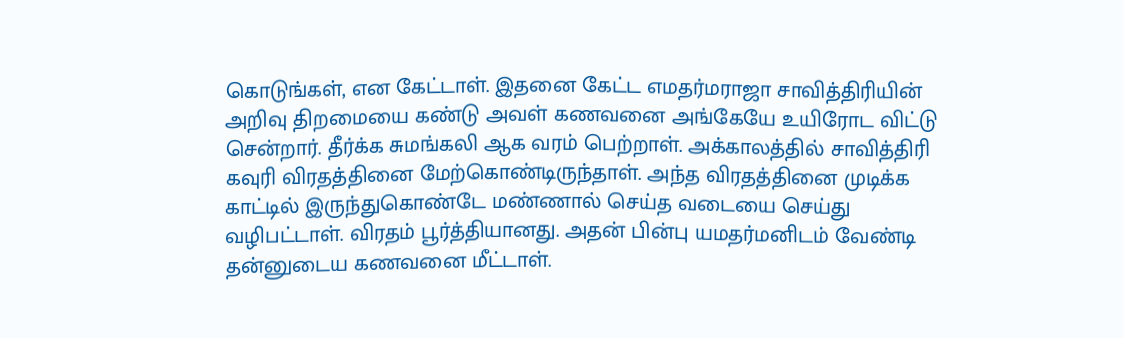கொடுங்கள், என கேட்டாள். இதனை கேட்ட எமதர்மராஜா சாவித்திரியின் அறிவு திறமையை கண்டு அவள் கணவனை அங்கேயே உயிரோட விட்டு சென்றார். தீர்க்க சுமங்கலி ஆக வரம் பெற்றாள். அக்காலத்தில் சாவித்திரி கவுரி விரதத்தினை மேற்கொண்டிருந்தாள். அந்த விரதத்தினை முடிக்க காட்டில் இருந்துகொண்டே மண்ணால் செய்த வடையை செய்து வழிபட்டாள். விரதம் பூர்த்தியானது. அதன் பின்பு யமதர்மனிடம் வேண்டி தன்னுடைய கணவனை மீட்டாள்.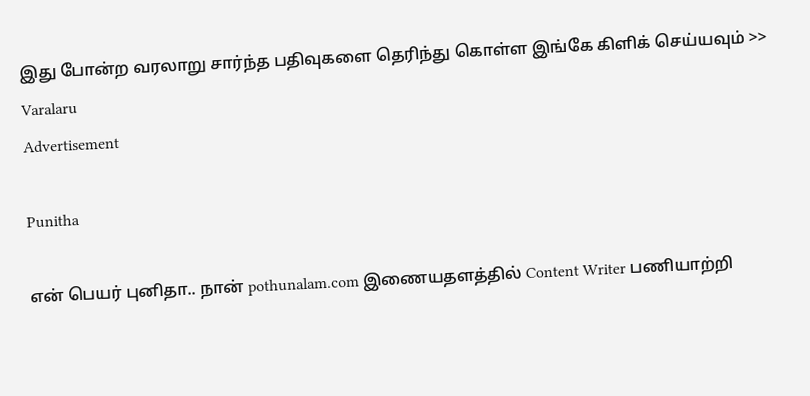இது போன்ற வரலாறு சார்ந்த பதிவுகளை தெரிந்து கொள்ள இங்கே கிளிக் செய்யவும் >> Varalaru
Advertisement

Punitha

என் பெயர் புனிதா.. நான் pothunalam.com இணையதளத்தில் Content Writer பணியாற்றி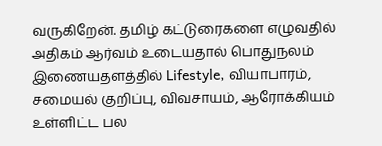வருகிறேன். தமிழ் கட்டுரைகளை எழுவதில் அதிகம் ஆர்வம் உடையதால் பொதுநலம் இணையதளத்தில் Lifestyle, வியாபாரம், சமையல் குறிப்பு, விவசாயம், ஆரோக்கியம் உள்ளிட்ட பல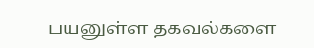பயனுள்ள தகவல்களை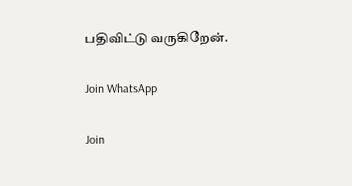பதிவிட்டு வருகிறேன்.

Join WhatsApp

Join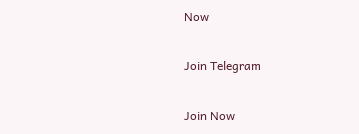Now

Join Telegram

Join Now